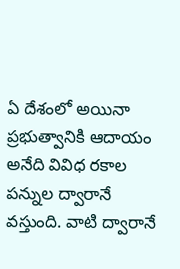ఏ దేశంలో అయినా ప్రభుత్వానికి ఆదాయం అనేది వివిధ రకాల పన్నుల ద్వారానే వస్తుంది. వాటి ద్వారానే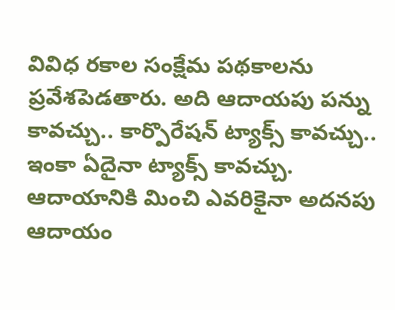వివిధ రకాల సంక్షేమ పథకాలను ప్రవేశపెడతారు. అది ఆదాయపు పన్ను కావచ్చు.. కార్పొరేషన్ ట్యాక్స్ కావచ్చు.. ఇంకా ఏదైనా ట్యాక్స్ కావచ్చు. ఆదాయానికి మించి ఎవరికైనా అదనపు ఆదాయం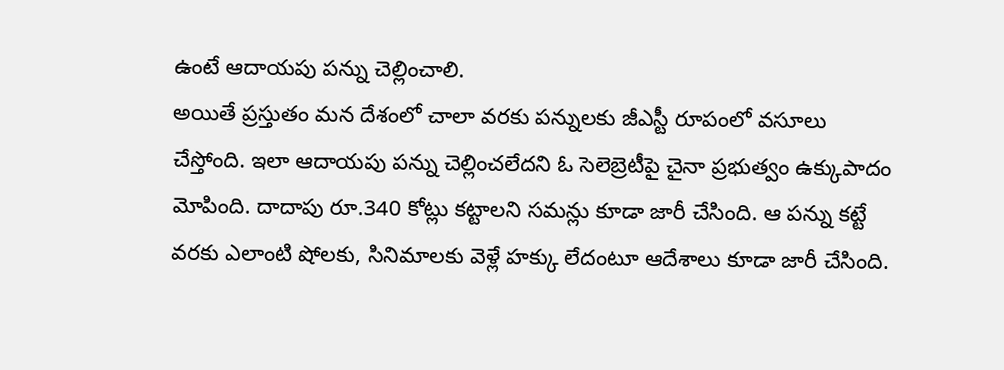ఉంటే ఆదాయపు పన్ను చెల్లించాలి.
అయితే ప్రస్తుతం మన దేశంలో చాలా వరకు పన్నులకు జీఎస్టీ రూపంలో వసూలు చేస్తోంది. ఇలా ఆదాయపు పన్ను చెల్లించలేదని ఓ సెలెబ్రెటీపై చైనా ప్రభుత్వం ఉక్కుపాదం మోపింది. దాదాపు రూ.340 కోట్లు కట్టాలని సమన్లు కూడా జారీ చేసింది. ఆ పన్ను కట్టే వరకు ఎలాంటి షోలకు, సినిమాలకు వెళ్లే హక్కు లేదంటూ ఆదేశాలు కూడా జారీ చేసింది.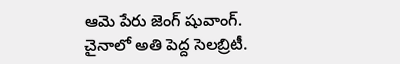ఆమె పేరు జెంగ్ షువాంగ్.
చైనాలో అతి పెద్ద సెలబ్రిటీ.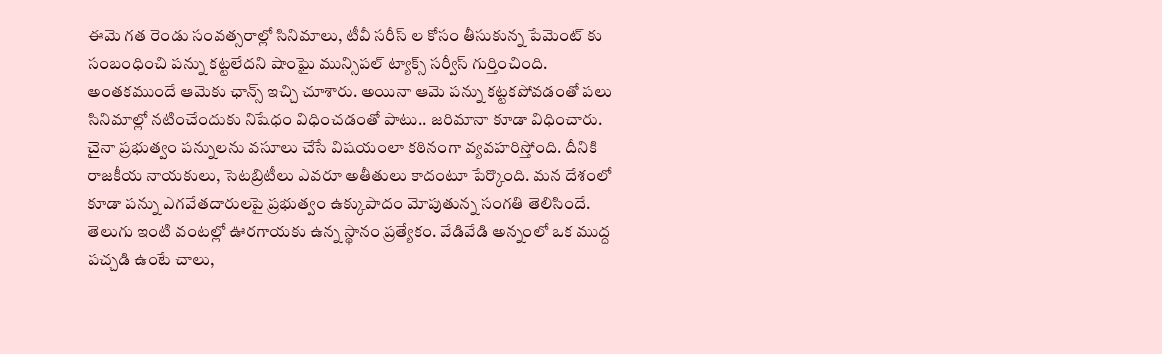ఈమె గత రెండు సంవత్సరాల్లో సినిమాలు, టీవీ సరీస్ ల కోసం తీసుకున్న పేమెంట్ కు సంబంధించి పన్ను కట్టలేదని షాంఘై మున్సిపల్ ట్యాక్స్ సర్వీస్ గుర్తించింది. అంతకముందే ఆమెకు ఛాన్స్ ఇచ్చి చూశారు. అయినా ఆమె పన్ను కట్టకపోవడంతో పలు సినిమాల్లో నటించేందుకు నిషేధం విధించడంతో పాటు.. జరిమానా కూడా విధించారు.
చైనా ప్రభుత్వం పన్నులను వసూలు చేసే విషయంలా కఠినంగా వ్యవహరిస్తోంది. దీనికి రాజకీయ నాయకులు, సెటబ్రిటీలు ఎవరూ అతీతులు కాదంటూ పేర్కొంది. మన దేశంలో కూడా పన్ను ఎగవేతదారులపై ప్రభుత్వం ఉక్కుపాదం మోపుతున్న సంగతి తెలిసిందే.
తెలుగు ఇంటి వంటల్లో ఊరగాయకు ఉన్న స్థానం ప్రత్యేకం. వేడివేడి అన్నంలో ఒక ముద్ద పచ్చడి ఉంటే చాలు,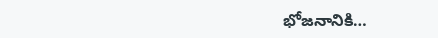భోజనానికి…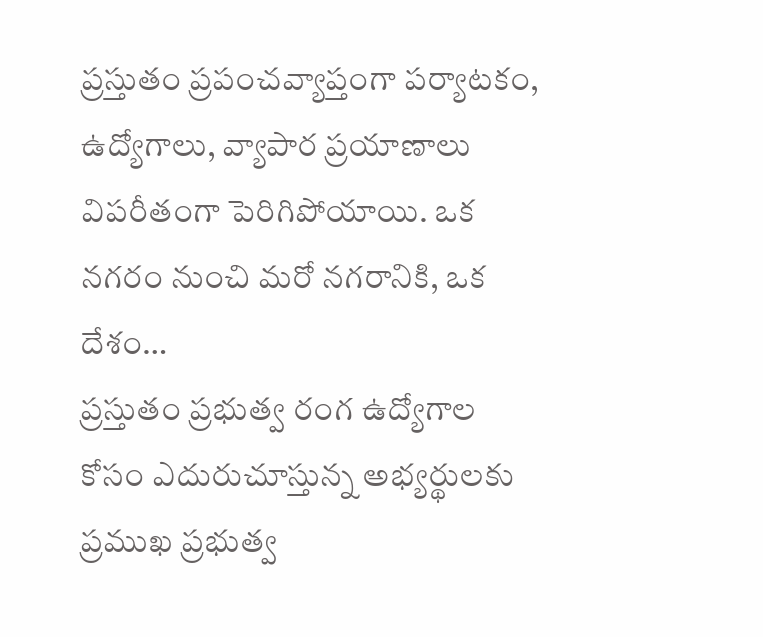ప్రస్తుతం ప్రపంచవ్యాప్తంగా పర్యాటకం, ఉద్యోగాలు, వ్యాపార ప్రయాణాలు విపరీతంగా పెరిగిపోయాయి. ఒక నగరం నుంచి మరో నగరానికి, ఒక దేశం…
ప్రస్తుతం ప్రభుత్వ రంగ ఉద్యోగాల కోసం ఎదురుచూస్తున్న అభ్యర్థులకు ప్రముఖ ప్రభుత్వ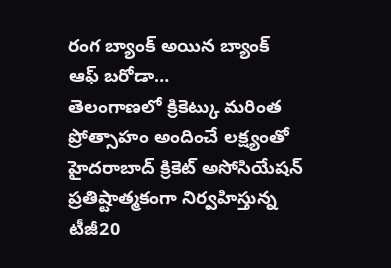రంగ బ్యాంక్ అయిన బ్యాంక్ ఆఫ్ బరోడా…
తెలంగాణలో క్రికెట్కు మరింత ప్రోత్సాహం అందించే లక్ష్యంతో హైదరాబాద్ క్రికెట్ అసోసియేషన్ ప్రతిష్టాత్మకంగా నిర్వహిస్తున్న టీజీ20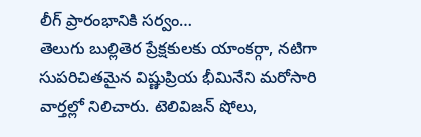లీగ్ ప్రారంభానికి సర్వం…
తెలుగు బుల్లితెర ప్రేక్షకులకు యాంకర్గా, నటిగా సుపరిచితమైన విష్ణుప్రియ భీమినేని మరోసారి వార్తల్లో నిలిచారు. టెలివిజన్ షోలు,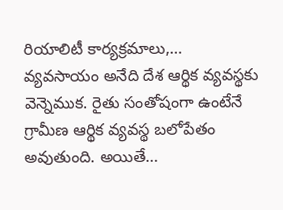రియాలిటీ కార్యక్రమాలు,…
వ్యవసాయం అనేది దేశ ఆర్థిక వ్యవస్థకు వెన్నెముక. రైతు సంతోషంగా ఉంటేనే గ్రామీణ ఆర్థిక వ్యవస్థ బలోపేతం అవుతుంది. అయితే…